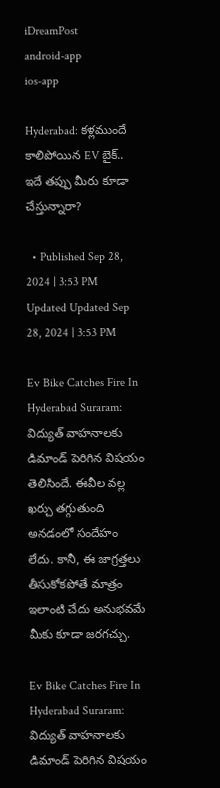iDreamPost
android-app
ios-app

Hyderabad: కళ్లముందే కాలిపోయిన EV బైక్.. ఇదే తప్పు మీరు కూడా చేస్తున్నారా?

  • Published Sep 28, 2024 | 3:53 PM Updated Updated Sep 28, 2024 | 3:53 PM

Ev Bike Catches Fire In Hyderabad Suraram: విద్యుత్ వాహనాలకు డిమాండ్ పెరిగిన విషయం తెలిసిందే. ఈవీల వల్ల ఖర్చు తగ్గుతుంది అనడంలో సందేహం లేదు. కానీ, ఈ జాగ్రత్తలు తీసుకోకపోతే మాత్రం ఇలాంటి చేదు అనుభవమే మీకు కూడా జరగచ్చు.

Ev Bike Catches Fire In Hyderabad Suraram: విద్యుత్ వాహనాలకు డిమాండ్ పెరిగిన విషయం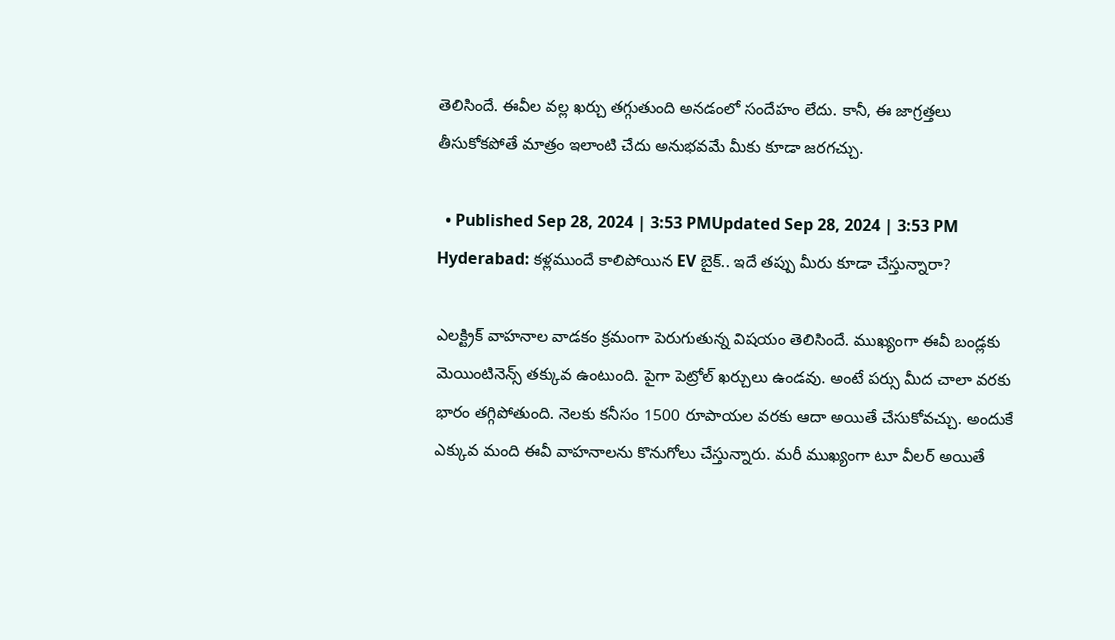తెలిసిందే. ఈవీల వల్ల ఖర్చు తగ్గుతుంది అనడంలో సందేహం లేదు. కానీ, ఈ జాగ్రత్తలు తీసుకోకపోతే మాత్రం ఇలాంటి చేదు అనుభవమే మీకు కూడా జరగచ్చు.

  • Published Sep 28, 2024 | 3:53 PMUpdated Sep 28, 2024 | 3:53 PM
Hyderabad: కళ్లముందే కాలిపోయిన EV బైక్.. ఇదే తప్పు మీరు కూడా చేస్తున్నారా?

ఎలక్ట్రిక్ వాహనాల వాడకం క్రమంగా పెరుగుతున్న విషయం తెలిసిందే. ముఖ్యంగా ఈవీ బండ్లకు మెయింటినెన్స్ తక్కువ ఉంటుంది. పైగా పెట్రోల్ ఖర్చులు ఉండవు. అంటే పర్సు మీద చాలా వరకు భారం తగ్గిపోతుంది. నెలకు కనీసం 1500 రూపాయల వరకు ఆదా అయితే చేసుకోవచ్చు. అందుకే ఎక్కువ మంది ఈవీ వాహనాలను కొనుగోలు చేస్తున్నారు. మరీ ముఖ్యంగా టూ వీలర్ అయితే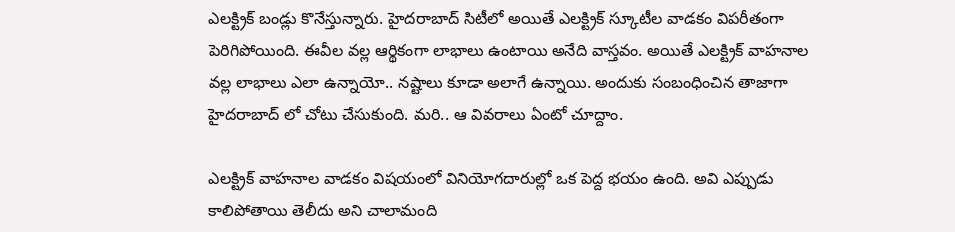ఎలక్ట్రిక్ బండ్లు కొనేస్తున్నారు. హైదరాబాద్ సిటీలో అయితే ఎలక్ట్రిక్ స్కూటీల వాడకం విపరీతంగా పెరిగిపోయింది. ఈవీల వల్ల ఆర్థికంగా లాభాలు ఉంటాయి అనేది వాస్తవం. అయితే ఎలక్ట్రిక్ వాహనాల వల్ల లాభాలు ఎలా ఉన్నాయో.. నష్టాలు కూడా అలాగే ఉన్నాయి. అందుకు సంబంధించిన తాజాగా హైదరాబాద్ లో చోటు చేసుకుంది. మరి.. ఆ వివరాలు ఏంటో చూద్దాం.

ఎలక్ట్రిక్ వాహనాల వాడకం విషయంలో వినియోగదారుల్లో ఒక పెద్ద భయం ఉంది. అవి ఎప్పుడు కాలిపోతాయి తెలీదు అని చాలామంది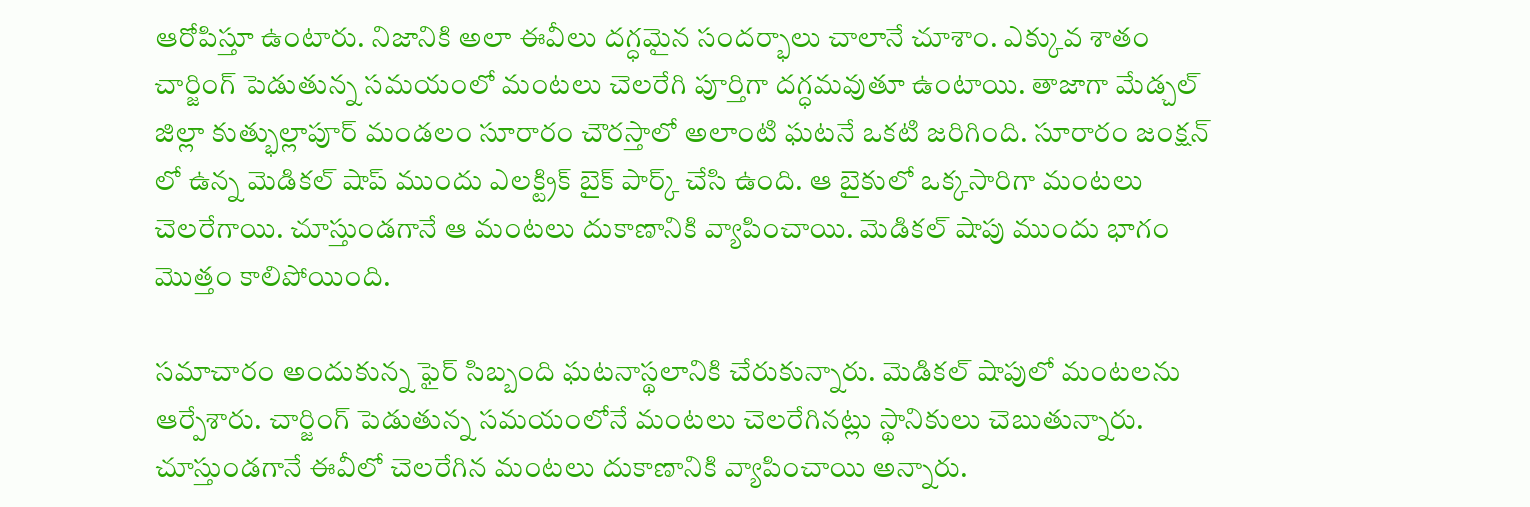ఆరోపిస్తూ ఉంటారు. నిజానికి అలా ఈవీలు దగ్ధమైన సందర్భాలు చాలానే చూశాం. ఎక్కువ శాతం చార్జింగ్ పెడుతున్న సమయంలో మంటలు చెలరేగి పూర్తిగా దగ్ధమవుతూ ఉంటాయి. తాజాగా మేడ్చల్ జిల్లా కుత్భుల్లాపూర్ మండలం సూరారం చౌరస్తాలో అలాంటి ఘటనే ఒకటి జరిగింది. సూరారం జంక్షన్ లో ఉన్న మెడికల్ షాప్ ముందు ఎలక్ట్రిక్ బైక్ పార్క్ చేసి ఉంది. ఆ బైకులో ఒక్కసారిగా మంటలు చెలరేగాయి. చూస్తుండగానే ఆ మంటలు దుకాణానికి వ్యాపించాయి. మెడికల్ షాపు ముందు భాగం మొత్తం కాలిపోయింది.

సమాచారం అందుకున్న ఫైర్ సిబ్బంది ఘటనాస్థలానికి చేరుకున్నారు. మెడికల్ షాపులో మంటలను ఆర్పేశారు. చార్జింగ్ పెడుతున్న సమయంలోనే మంటలు చెలరేగినట్లు స్థానికులు చెబుతున్నారు. చూస్తుండగానే ఈవీలో చెలరేగిన మంటలు దుకాణానికి వ్యాపించాయి అన్నారు.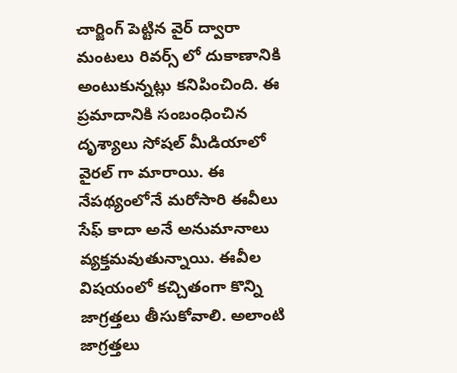చార్జింగ్ పెట్టిన వైర్ ద్వారా మంటలు రివర్స్ లో దుకాణానికి అంటుకున్నట్లు కనిపించింది. ఈ ప్రమాదానికి సంబంధించిన దృశ్యాలు సోషల్ మీడియాలో వైరల్ గా మారాయి. ఈ నేపథ్యంలోనే మరోసారి ఈవీలు సేఫ్ కాదా అనే అనుమానాలు వ్యక్తమవుతున్నాయి. ఈవీల విషయంలో కచ్చితంగా కొన్ని జాగ్రత్తలు తీసుకోవాలి. అలాంటి జాగ్రత్తలు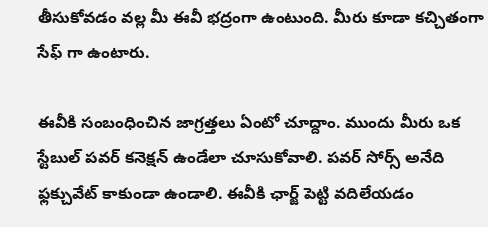తీసుకోవడం వల్ల మీ ఈవీ భద్రంగా ఉంటుంది. మీరు కూడా కచ్చితంగా సేఫ్ గా ఉంటారు.

ఈవీకి సంబంధించిన జాగ్రత్తలు ఏంటో చూద్దాం. ముందు మీరు ఒక స్టేబుల్ పవర్ కనెక్షన్ ఉండేలా చూసుకోవాలి. పవర్ సోర్స్ అనేది ఫ్లక్చువేట్ కాకుండా ఉండాలి. ఈవీకి ఛార్జ్ పెట్టి వదిలేయడం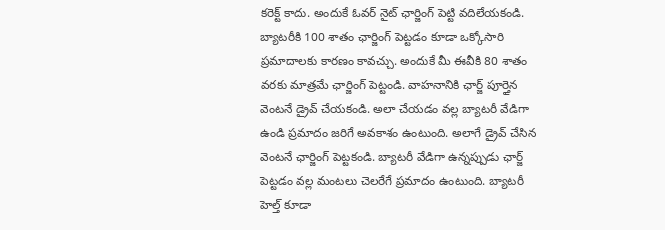కరెక్ట్ కాదు. అందుకే ఓవర్ నైట్ ఛార్జింగ్ పెట్టి వదిలేయకండి. బ్యాటరీకి 100 శాతం ఛార్జింగ్ పెట్టడం కూడా ఒక్కోసారి ప్రమాదాలకు కారణం కావచ్చు. అందుకే మీ ఈవీకి 80 శాతం వరకు మాత్రమే ఛార్జింగ్ పెట్టండి. వాహనానికి ఛార్జ్ పూర్తైన వెంటనే డ్రైవ్ చేయకండి. అలా చేయడం వల్ల బ్యాటరీ వేడిగా ఉండి ప్రమాదం జరిగే అవకాశం ఉంటుంది. అలాగే డ్రైవ్ చేసిన వెంటనే ఛార్జింగ్ పెట్టకండి. బ్యాటరీ వేడిగా ఉన్నప్పుడు ఛార్జ్ పెట్టడం వల్ల మంటలు చెలరేగే ప్రమాదం ఉంటుంది. బ్యాటరీ హెల్త్ కూడా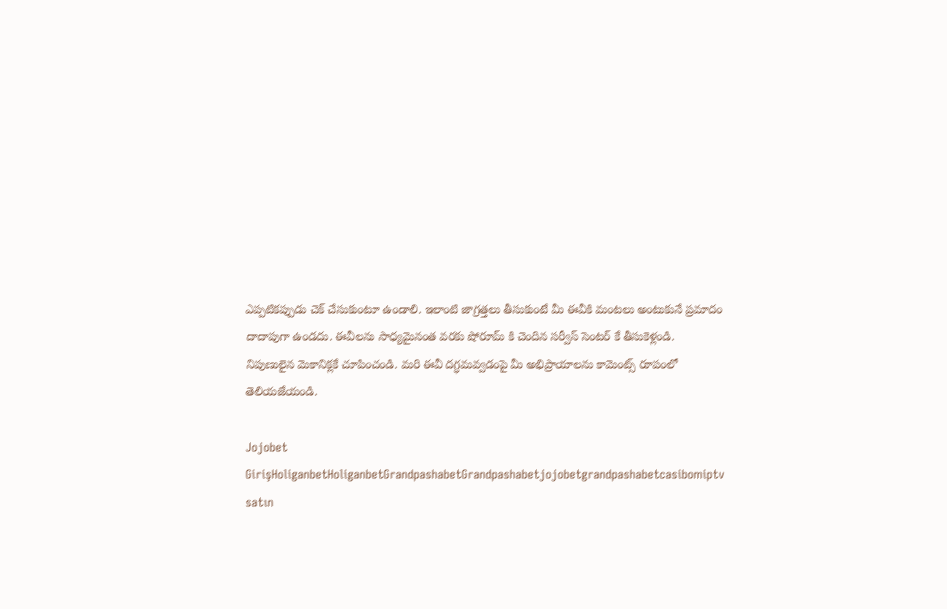ఎప్పటికప్పుడు చెక్ చేసుకుంటూ ఉండాలి. ఇలాంటి జాగ్రత్తలు తీసుకుంటే మీ ఈవీకి మంటలు అంటుకునే ప్రమాదం దాదాపుగా ఉండదు. ఈవీలను సాధ్యమైనంత వరకు షోరూమ్ కి చెందిన సర్వీస్ సెంటర్ కే తీసుకెళ్లండి. నిపుణులైన మెకానిక్లకే చూపించండి. మరి ఈవీ దగ్ధమవ్వడంపై మీ అభిప్రాయాలను కామెంట్స్ రూపంలో తెలియజేయండి.

Jojobet GirişHoliganbetHoliganbetGrandpashabetGrandpashabetjojobetgrandpashabetcasibomiptv satın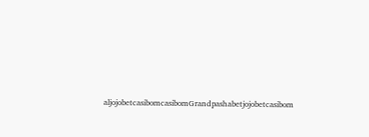aljojobetcasibomcasibomGrandpashabetjojobetcasibom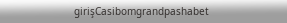girişCasibomgrandpashabet